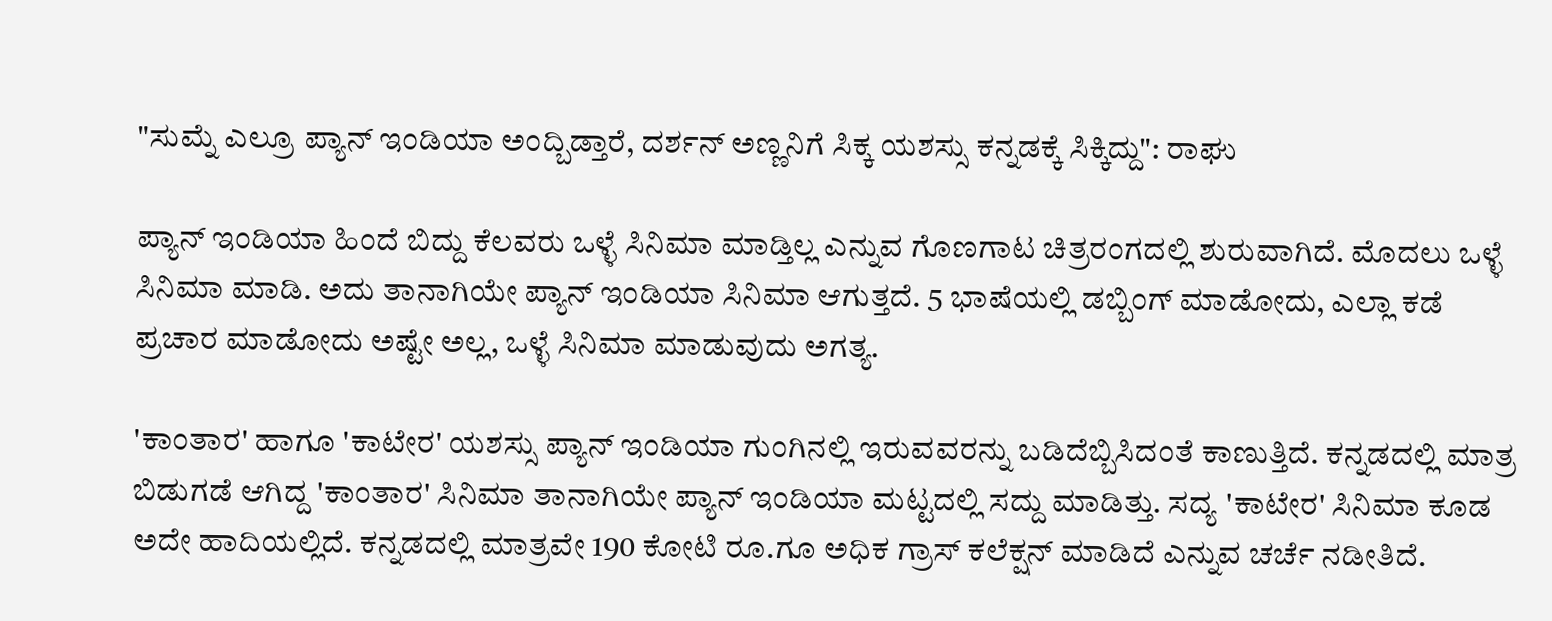"ಸುಮ್ನೆ ಎಲ್ರೂ ಪ್ಯಾನ್ ಇಂಡಿಯಾ ಅಂದ್ಬಿಡ್ತಾರೆ, ದರ್ಶನ್ ಅಣ್ಣನಿಗೆ ಸಿಕ್ಕ ಯಶಸ್ಸು ಕನ್ನಡಕ್ಕೆ ಸಿಕ್ಕಿದ್ದು": ರಾಘು

ಪ್ಯಾನ್ ಇಂಡಿಯಾ ಹಿಂದೆ ಬಿದ್ದು ಕೆಲವರು ಒಳ್ಳೆ ಸಿನಿಮಾ ಮಾಡ್ತಿಲ್ಲ ಎನ್ನುವ ಗೊಣಗಾಟ ಚಿತ್ರರಂಗದಲ್ಲಿ ಶುರುವಾಗಿದೆ. ಮೊದಲು ಒಳ್ಳೆ ಸಿನಿಮಾ ಮಾಡಿ. ಅದು ತಾನಾಗಿಯೇ ಪ್ಯಾನ್ ಇಂಡಿಯಾ ಸಿನಿಮಾ ಆಗುತ್ತದೆ. 5 ಭಾಷೆಯಲ್ಲಿ ಡಬ್ಬಿಂಗ್ ಮಾಡೋದು, ಎಲ್ಲಾ ಕಡೆ ಪ್ರಚಾರ ಮಾಡೋದು ಅಷ್ಟೇ ಅಲ್ಲ, ಒಳ್ಳೆ ಸಿನಿಮಾ ಮಾಡುವುದು ಅಗತ್ಯ.

'ಕಾಂತಾರ' ಹಾಗೂ 'ಕಾಟೇರ' ಯಶಸ್ಸು ಪ್ಯಾನ್ ಇಂಡಿಯಾ ಗುಂಗಿನಲ್ಲಿ ಇರುವವರನ್ನು ಬಡಿದೆಬ್ಬಿಸಿದಂತೆ ಕಾಣುತ್ತಿದೆ. ಕನ್ನಡದಲ್ಲಿ ಮಾತ್ರ ಬಿಡುಗಡೆ ಆಗಿದ್ದ 'ಕಾಂತಾರ' ಸಿನಿಮಾ ತಾನಾಗಿಯೇ ಪ್ಯಾನ್ ಇಂಡಿಯಾ ಮಟ್ಟದಲ್ಲಿ ಸದ್ದು ಮಾಡಿತ್ತು. ಸದ್ಯ 'ಕಾಟೇರ' ಸಿನಿಮಾ ಕೂಡ ಅದೇ ಹಾದಿಯಲ್ಲಿದೆ. ಕನ್ನಡದಲ್ಲಿ ಮಾತ್ರವೇ 190 ಕೋಟಿ ರೂ.ಗೂ ಅಧಿಕ ಗ್ರಾಸ್ ಕಲೆಕ್ಷನ್ ಮಾಡಿದೆ ಎನ್ನುವ ಚರ್ಚೆ ನಡೀತಿದೆ.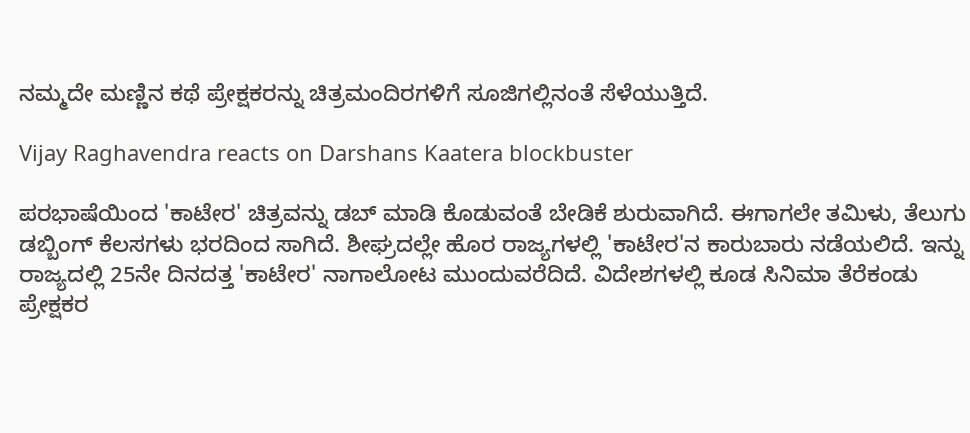ನಮ್ಮದೇ ಮಣ್ಣಿನ ಕಥೆ ಪ್ರೇಕ್ಷಕರನ್ನು ಚಿತ್ರಮಂದಿರಗಳಿಗೆ ಸೂಜಿಗಲ್ಲಿನಂತೆ ಸೆಳೆಯುತ್ತಿದೆ.

Vijay Raghavendra reacts on Darshans Kaatera blockbuster

ಪರಭಾಷೆಯಿಂದ 'ಕಾಟೇರ' ಚಿತ್ರವನ್ನು ಡಬ್ ಮಾಡಿ ಕೊಡುವಂತೆ ಬೇಡಿಕೆ ಶುರುವಾಗಿದೆ. ಈಗಾಗಲೇ ತಮಿಳು, ತೆಲುಗು ಡಬ್ಬಿಂಗ್ ಕೆಲಸಗಳು ಭರದಿಂದ ಸಾಗಿದೆ. ಶೀಘ್ರದಲ್ಲೇ ಹೊರ ರಾಜ್ಯಗಳಲ್ಲಿ 'ಕಾಟೇರ'ನ ಕಾರುಬಾರು ನಡೆಯಲಿದೆ. ಇನ್ನು ರಾಜ್ಯದಲ್ಲಿ 25ನೇ ದಿನದತ್ತ 'ಕಾಟೇರ' ನಾಗಾಲೋಟ ಮುಂದುವರೆದಿದೆ. ವಿದೇಶಗಳಲ್ಲಿ ಕೂಡ ಸಿನಿಮಾ ತೆರೆಕಂಡು ಪ್ರೇಕ್ಷಕರ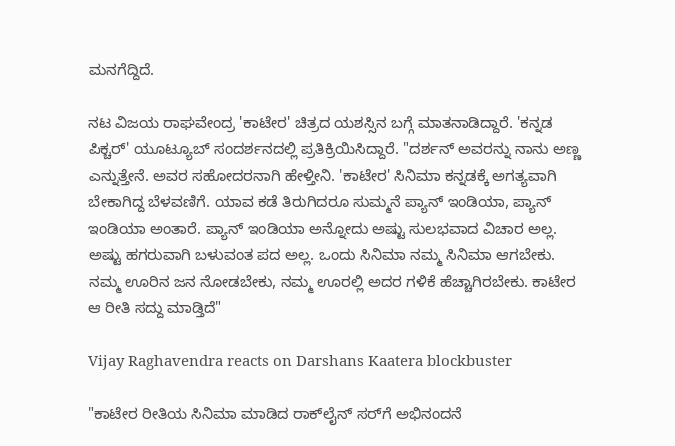ಮನಗೆದ್ದಿದೆ.

ನಟ ವಿಜಯ ರಾಘವೇಂದ್ರ 'ಕಾಟೇರ' ಚಿತ್ರದ ಯಶಸ್ಸಿನ ಬಗ್ಗೆ ಮಾತನಾಡಿದ್ದಾರೆ. 'ಕನ್ನಡ ಪಿಕ್ಚರ್' ಯೂಟ್ಯೂಬ್ ಸಂದರ್ಶನದಲ್ಲಿ ಪ್ರತಿಕ್ರಿಯಿಸಿದ್ದಾರೆ. "ದರ್ಶನ್ ಅವರನ್ನು ನಾನು ಅಣ್ಣ ಎನ್ನುತ್ತೇನೆ. ಅವರ ಸಹೋದರನಾಗಿ ಹೇಳ್ತೀನಿ. 'ಕಾಟೇರ' ಸಿನಿಮಾ ಕನ್ನಡಕ್ಕೆ ಅಗತ್ಯವಾಗಿ ಬೇಕಾಗಿದ್ದ ಬೆಳವಣಿಗೆ. ಯಾವ ಕಡೆ ತಿರುಗಿದರೂ ಸುಮ್ಮನೆ ಪ್ಯಾನ್ ಇಂಡಿಯಾ, ಪ್ಯಾನ್ ಇಂಡಿಯಾ ಅಂತಾರೆ. ಪ್ಯಾನ್ ಇಂಡಿಯಾ ಅನ್ನೋದು ಅಷ್ಟು ಸುಲಭವಾದ ವಿಚಾರ ಅಲ್ಲ. ಅಷ್ಟು ಹಗರುವಾಗಿ ಬಳುವಂತ ಪದ ಅಲ್ಲ. ಒಂದು ಸಿನಿಮಾ ನಮ್ಮ ಸಿನಿಮಾ ಆಗಬೇಕು. ನಮ್ಮ ಊರಿನ ಜನ ನೋಡಬೇಕು, ನಮ್ಮ ಊರಲ್ಲಿ ಅದರ ಗಳಿಕೆ ಹೆಚ್ಚಾಗಿರಬೇಕು. ಕಾಟೇರ ಆ ರೀತಿ ಸದ್ದು ಮಾಡ್ತಿದೆ"

Vijay Raghavendra reacts on Darshans Kaatera blockbuster

"ಕಾಟೇರ ರೀತಿಯ ಸಿನಿಮಾ ಮಾಡಿದ ರಾಕ್‌ಲೈನ್‌ ಸರ್‌ಗೆ ಅಭಿನಂದನೆ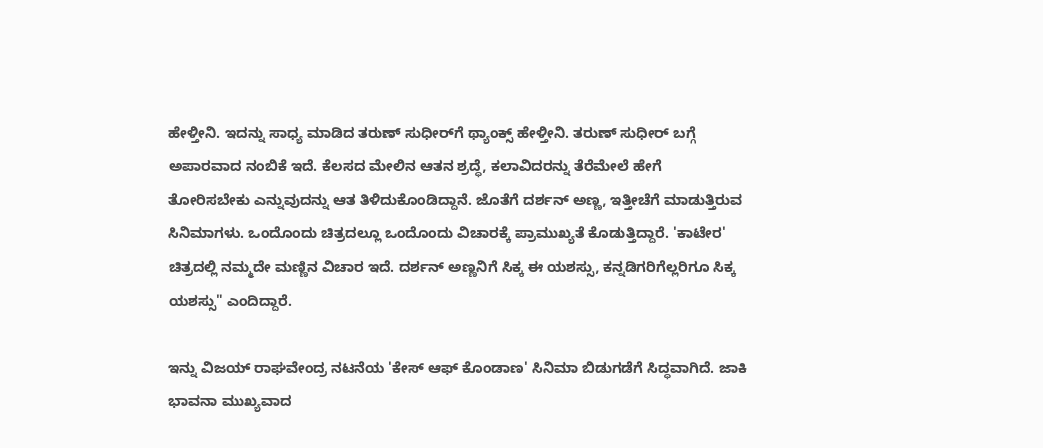ಹೇಳ್ತೀನಿ. ಇದನ್ನು ಸಾಧ್ಯ ಮಾಡಿದ ತರುಣ್ ಸುಧೀರ್‌ಗೆ ಥ್ಯಾಂಕ್ಸ್ ಹೇಳ್ತೀನಿ. ತರುಣ್ ಸುಧೀರ್‌ ಬಗ್ಗೆ ಅಪಾರವಾದ ನಂಬಿಕೆ ಇದೆ. ಕೆಲಸದ ಮೇಲಿನ ಆತನ ಶ್ರದ್ಧೆ, ಕಲಾವಿದರನ್ನು ತೆರೆಮೇಲೆ ಹೇಗೆ ತೋರಿಸಬೇಕು ಎನ್ನುವುದನ್ನು ಆತ ತಿಳಿದುಕೊಂಡಿದ್ದಾನೆ. ಜೊತೆಗೆ ದರ್ಶನ್ ಅಣ್ಣ, ಇತ್ತೀಚೆಗೆ ಮಾಡುತ್ತಿರುವ ಸಿನಿಮಾಗಳು. ಒಂದೊಂದು ಚಿತ್ರದಲ್ಲೂ ಒಂದೊಂದು ವಿಚಾರಕ್ಕೆ ಪ್ರಾಮುಖ್ಯತೆ ಕೊಡುತ್ತಿದ್ದಾರೆ. 'ಕಾಟೇರ' ಚಿತ್ರದಲ್ಲಿ ನಮ್ಮದೇ ಮಣ್ಣಿನ ವಿಚಾರ ಇದೆ. ದರ್ಶನ್ ಅಣ್ಣನಿಗೆ ಸಿಕ್ಕ ಈ ಯಶಸ್ಸು, ಕನ್ನಡಿಗರಿಗೆಲ್ಲರಿಗೂ ಸಿಕ್ಕ ಯಶಸ್ಸು" ಎಂದಿದ್ದಾರೆ.

ಇನ್ನು ವಿಜಯ್ ರಾಘವೇಂದ್ರ ನಟನೆಯ 'ಕೇಸ್ ಆಫ್ ಕೊಂಡಾಣ' ಸಿನಿಮಾ ಬಿಡುಗಡೆಗೆ ಸಿದ್ಧವಾಗಿದೆ. ಜಾಕಿ ಭಾವನಾ ಮುಖ್ಯವಾದ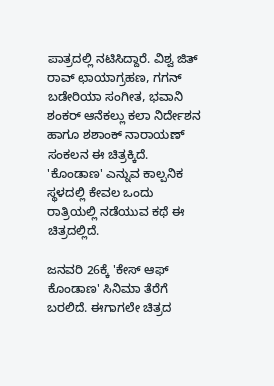ಪಾತ್ರದಲ್ಲಿ ನಟಿಸಿದ್ದಾರೆ. ವಿಶ್ವ ಜಿತ್ ರಾವ್ ಛಾಯಾಗ್ರಹಣ, ಗಗನ್ ಬಡೇರಿಯಾ ಸಂಗೀತ, ಭವಾನಿ ಶಂಕರ್ ಆನೆಕಲ್ಲು ಕಲಾ ನಿರ್ದೇಶನ ಹಾಗೂ ಶಶಾಂಕ್ ನಾರಾಯಣ್ ಸಂಕಲನ ಈ ಚಿತ್ರಕ್ಕಿದೆ. 'ಕೊಂಡಾಣ' ಎನ್ನುವ ಕಾಲ್ಪನಿಕ ಸ್ಥಳದಲ್ಲಿ ಕೇವಲ ಒಂದು ರಾತ್ರಿಯಲ್ಲಿ ನಡೆಯುವ ಕಥೆ ಈ ಚಿತ್ರದಲ್ಲಿದೆ.

ಜನವರಿ 26ಕ್ಕೆ 'ಕೇಸ್ ಆಫ್ ಕೊಂಡಾಣ' ಸಿನಿಮಾ ತೆರೆಗೆ ಬರಲಿದೆ. ಈಗಾಗಲೇ ಚಿತ್ರದ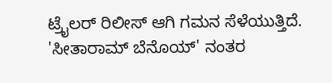ಟ್ರೈಲರ್ ರಿಲೀಸ್ ಆಗಿ ಗಮನ ಸೆಳೆಯುತ್ತಿದೆ. 'ಸೀತಾರಾಮ್ ಬೆನೊಯ್' ನಂತರ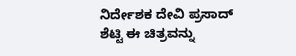ನಿರ್ದೇಶಕ ದೇವಿ ಪ್ರಸಾದ್ ಶೆಟ್ಟಿ ಈ ಚಿತ್ರವನ್ನು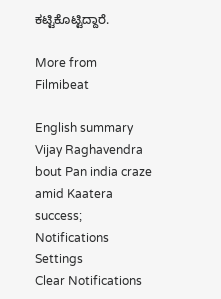ಕಟ್ಟಿಕೊಟ್ಟಿದ್ದಾರೆ.

More from Filmibeat

English summary
Vijay Raghavendra bout Pan india craze amid Kaatera success;
Notifications
Settings
Clear Notifications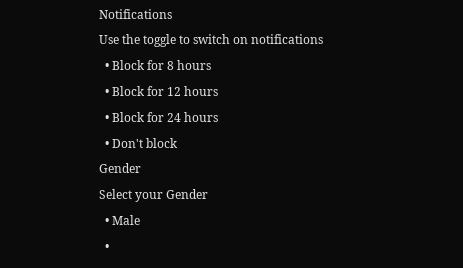Notifications
Use the toggle to switch on notifications
  • Block for 8 hours
  • Block for 12 hours
  • Block for 24 hours
  • Don't block
Gender
Select your Gender
  • Male
  •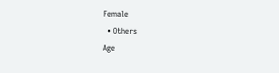Female
  • Others
Age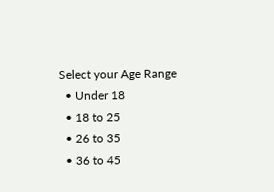Select your Age Range
  • Under 18
  • 18 to 25
  • 26 to 35
  • 36 to 45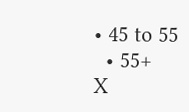• 45 to 55
  • 55+
X